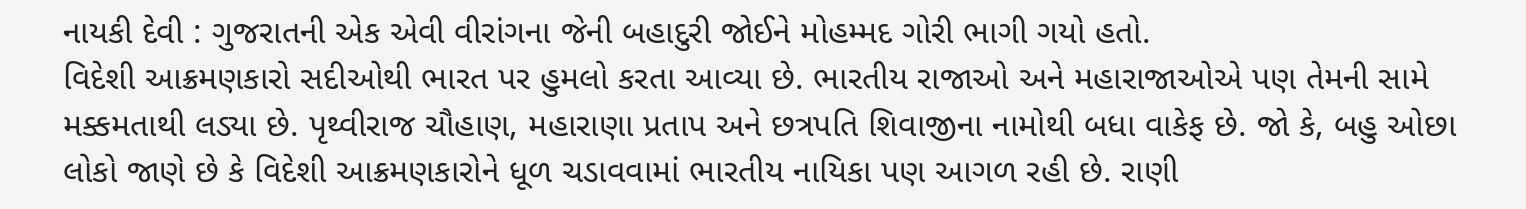નાયકી દેવી : ગુજરાતની એક એવી વીરાંગના જેની બહાદુરી જોઈને મોહમ્મદ ગોરી ભાગી ગયો હતો.
વિદેશી આક્રમણકારો સદીઓથી ભારત પર હુમલો કરતા આવ્યા છે. ભારતીય રાજાઓ અને મહારાજાઓએ પણ તેમની સામે મક્કમતાથી લડ્યા છે. પૃથ્વીરાજ ચૌહાણ, મહારાણા પ્રતાપ અને છત્રપતિ શિવાજીના નામોથી બધા વાકેફ છે. જો કે, બહુ ઓછા લોકો જાણે છે કે વિદેશી આક્રમણકારોને ધૂળ ચડાવવામાં ભારતીય નાયિકા પણ આગળ રહી છે. રાણી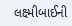લક્ષ્મીબાઈની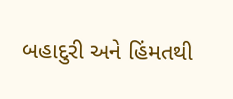બહાદુરી અને હિંમતથી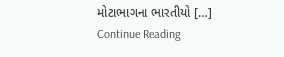મોટાભાગના ભારતીયો […]
Continue Reading